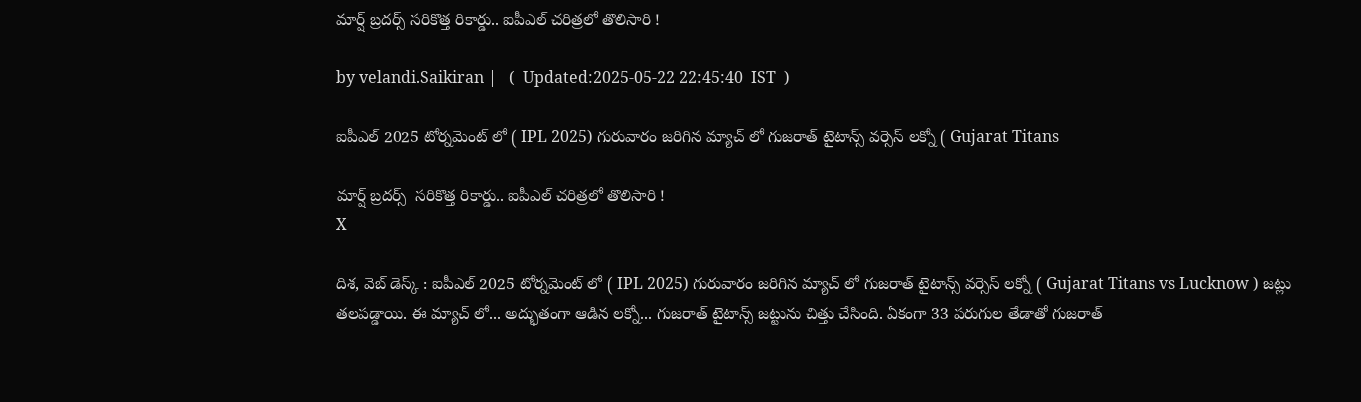మార్ష్ బ్రదర్స్ సరికొత్త రికార్డు.. ఐపీఎల్ చరిత్రలో తొలిసారి !

by velandi.Saikiran |   (  Updated:2025-05-22 22:45:40  IST  )

ఐపీఎల్ 2025 టోర్నమెంట్ లో ( IPL 2025) గురువారం జరిగిన మ్యాచ్ లో గుజరాత్ టైటాన్స్ వర్సెస్ లక్నో ( Gujarat Titans

మార్ష్ బ్రదర్స్  సరికొత్త రికార్డు.. ఐపీఎల్ చరిత్రలో తొలిసారి !
X

దిశ, వెబ్ డెస్క్ : ఐపీఎల్ 2025 టోర్నమెంట్ లో ( IPL 2025) గురువారం జరిగిన మ్యాచ్ లో గుజరాత్ టైటాన్స్ వర్సెస్ లక్నో ( Gujarat Titans vs Lucknow ) జట్లు తలపడ్డాయి. ఈ మ్యాచ్ లో... అద్భుతంగా ఆడిన లక్నో... గుజరాత్ టైటాన్స్ జట్టును చిత్తు చేసింది. ఏకంగా 33 పరుగుల తేడాతో గుజరాత్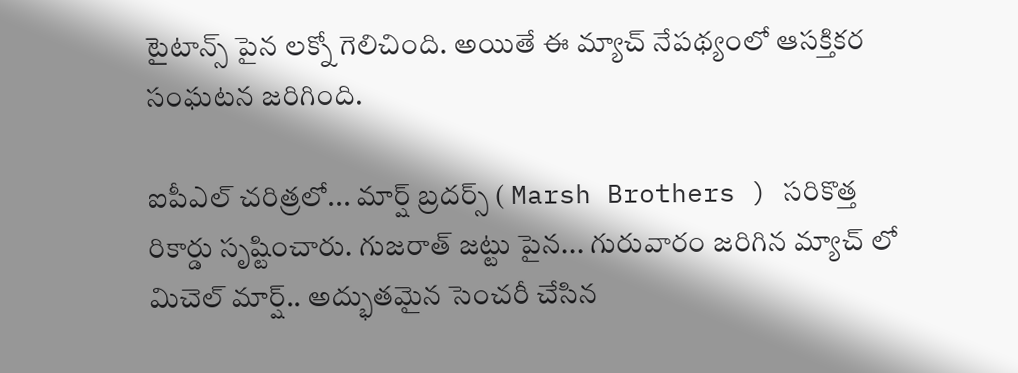టైటాన్స్ పైన లక్నో గెలిచింది. అయితే ఈ మ్యాచ్ నేపథ్యంలో ఆసక్తికర సంఘటన జరిగింది.

ఐపీఎల్ చరిత్రలో... మార్ష్ బ్రదర్స్ ( Marsh Brothers ) సరికొత్త రికార్డు సృష్టించారు. గుజరాత్ జట్టు పైన... గురువారం జరిగిన మ్యాచ్ లో మిచెల్ మార్ష్.. అద్భుతమైన సెంచరీ చేసిన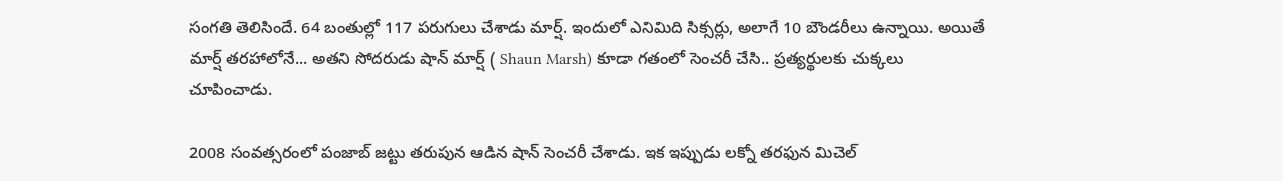సంగతి తెలిసిందే. 64 బంతుల్లో 117 పరుగులు చేశాడు మార్ష్. ఇందులో ఎనిమిది సిక్సర్లు, అలాగే 10 బౌండరీలు ఉన్నాయి. అయితే మార్ష్ తరహాలోనే... అతని సోదరుడు షాన్ మార్ష్ ( Shaun Marsh) కూడా గతంలో సెంచరీ చేసి.. ప్రత్యర్థులకు చుక్కలు చూపించాడు.

2008 సంవత్సరంలో పంజాబ్ జట్టు తరుపున ఆడిన షాన్ సెంచరీ చేశాడు. ఇక ఇప్పుడు లక్నో తరఫున మిచెల్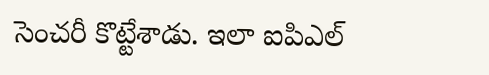సెంచరీ కొట్టేశాడు. ఇలా ఐపిఎల్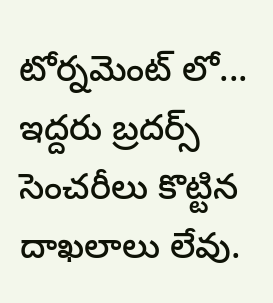టోర్నమెంట్ లో... ఇద్దరు బ్రదర్స్ సెంచరీలు కొట్టిన దాఖలాలు లేవు.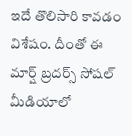ఇదే తొలిసారి కావడం విశేషం. దీంతో ఈ మార్ష్ బ్రదర్స్ సోషల్ మీడియాలో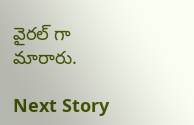వైరల్ గా మారారు.

Next Story